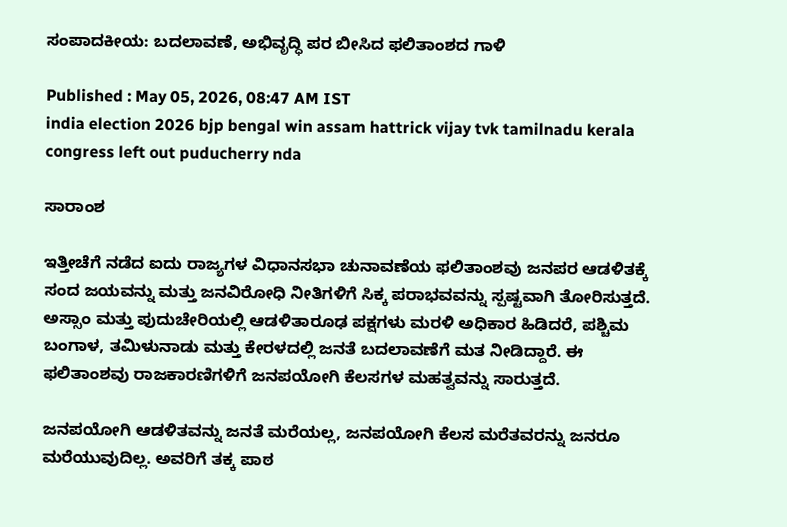ಸಂಪಾದಕೀಯ: ಬದಲಾವಣೆ, ಅಭಿವೃದ್ಧಿ ಪರ ಬೀಸಿದ ಫಲಿತಾಂಶದ ಗಾಳಿ

Published : May 05, 2026, 08:47 AM IST
india election 2026 bjp bengal win assam hattrick vijay tvk tamilnadu kerala congress left out puducherry nda

ಸಾರಾಂಶ

ಇತ್ತೀಚೆಗೆ ನಡೆದ ಐದು ರಾಜ್ಯಗಳ ವಿಧಾನಸಭಾ ಚುನಾವಣೆಯ ಫಲಿತಾಂಶವು ಜನಪರ ಆಡಳಿತಕ್ಕೆ ಸಂದ ಜಯವನ್ನು ಮತ್ತು ಜನವಿರೋಧಿ ನೀತಿಗಳಿಗೆ ಸಿಕ್ಕ ಪರಾಭವವನ್ನು ಸ್ಪಷ್ಟವಾಗಿ ತೋರಿಸುತ್ತದೆ. ಅಸ್ಸಾಂ ಮತ್ತು ಪುದುಚೇರಿಯಲ್ಲಿ ಆಡಳಿತಾರೂಢ ಪಕ್ಷಗಳು ಮರಳಿ ಅಧಿಕಾರ ಹಿಡಿದರೆ, ಪಶ್ಚಿಮ ಬಂಗಾಳ, ತಮಿಳುನಾಡು ಮತ್ತು ಕೇರಳದಲ್ಲಿ ಜನತೆ ಬದಲಾವಣೆಗೆ ಮತ ನೀಡಿದ್ದಾರೆ. ಈ ಫಲಿತಾಂಶವು ರಾಜಕಾರಣಿಗಳಿಗೆ ಜನಪಯೋಗಿ ಕೆಲಸಗಳ ಮಹತ್ವವನ್ನು ಸಾರುತ್ತದೆ.

ಜನಪಯೋಗಿ ಆಡಳಿತವನ್ನು ಜನತೆ ಮರೆಯಲ್ಲ, ಜನಪಯೋಗಿ ಕೆಲಸ ಮರೆತವರನ್ನು ಜನರೂ ಮರೆಯುವುದಿಲ್ಲ. ಅವರಿಗೆ ತಕ್ಕ ಪಾಠ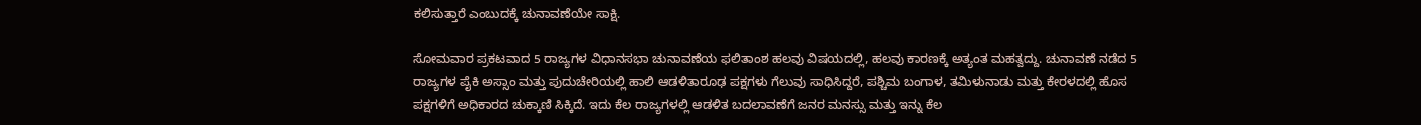ಕಲಿಸುತ್ತಾರೆ ಎಂಬುದಕ್ಕೆ ಚುನಾವಣೆಯೇ ಸಾಕ್ಷಿ.

ಸೋಮವಾರ ಪ್ರಕಟವಾದ 5 ರಾಜ್ಯಗಳ ವಿಧಾನಸಭಾ ಚುನಾವಣೆಯ ಫಲಿತಾಂಶ ಹಲವು ವಿಷಯದಲ್ಲಿ, ಹಲವು ಕಾರಣಕ್ಕೆ ಅತ್ಯಂತ ಮಹತ್ವದ್ದು. ಚುನಾವಣೆ ನಡೆದ 5 ರಾಜ್ಯಗಳ ಪೈಕಿ ಅಸ್ಸಾಂ ಮತ್ತು ಪುದುಚೇರಿಯಲ್ಲಿ ಹಾಲಿ ಆಡಳಿತಾರೂಢ ಪಕ್ಷಗಳು ಗೆಲುವು ಸಾಧಿಸಿದ್ದರೆ, ಪಶ್ಚಿಮ ಬಂಗಾಳ, ತಮಿಳುನಾಡು ಮತ್ತು ಕೇರಳದಲ್ಲಿ ಹೊಸ ಪಕ್ಷಗಳಿಗೆ ಅಧಿಕಾರದ ಚುಕ್ಕಾಣಿ ಸಿಕ್ಕಿದೆ. ಇದು ಕೆಲ ರಾಜ್ಯಗಳಲ್ಲಿ ಆಡಳಿತ ಬದಲಾವಣೆಗೆ ಜನರ ಮನಸ್ಸು ಮತ್ತು ಇನ್ನು ಕೆಲ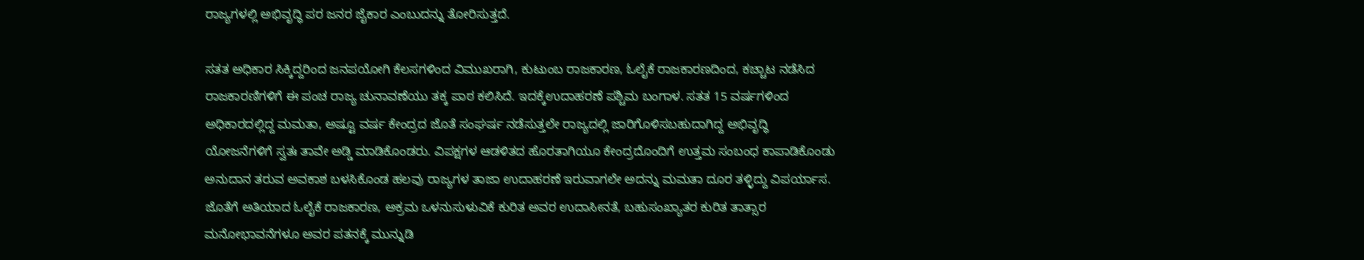ರಾಜ್ಯಗಳಲ್ಲಿ ಅಭಿವೃದ್ಧಿ ಪರ ಜನರ ಜೈಕಾರ ಎಂಬುದನ್ನು ತೋರಿಸುತ್ತದೆ.

ಸತತ ಅಧಿಕಾರ ಸಿಕ್ಕಿದ್ದರಿಂದ ಜನಪಯೋಗಿ ಕೆಲಸಗಳಿಂದ ವಿಮುಖರಾಗಿ, ಕುಟುಂಬ ರಾಜಕಾರಣ, ಓಲೈಕೆ ರಾಜಕಾರಣದಿಂದ, ಕಚ್ಚಾಟ ನಡೆಸಿದ ರಾಜಕಾರಣಿಗಳಿಗೆ ಈ ಪಂಚ ರಾಜ್ಯ ಚುನಾವಣೆಯು ತಕ್ಕ ಪಾಠ ಕಲಿಸಿದೆ. ಇದಕ್ಕೆಉದಾಹರಣೆ ಪಶ್ಚಿಮ ಬಂಗಾಳ. ಸತತ 15 ವರ್ಷಗಳಿಂದ ಅಧಿಕಾರದಲ್ಲಿದ್ದ ಮಮತಾ, ಅಷ್ಟೂ ವರ್ಷ ಕೇಂದ್ರದ ಜೊತೆ ಸಂಘರ್ಷ ನಡೆಸುತ್ತಲೇ ರಾಜ್ಯದಲ್ಲಿ ಜಾರಿಗೊಳಿಸಬಹುದಾಗಿದ್ದ ಅಭಿವೃದ್ಧಿ ಯೋಜನೆಗಳಿಗೆ ಸ್ವತಃ ತಾವೇ ಅಡ್ಡಿ ಮಾಡಿಕೊಂಡರು. ವಿಪಕ್ಷಗಳ ಆಡಳಿತದ ಹೊರತಾಗಿಯೂ ಕೇಂದ್ರದೊಂದಿಗೆ ಉತ್ತಮ ಸಂಬಂಧ ಕಾಪಾಡಿಕೊಂಡು ಅನುದಾನ ತರುವ ಅವಕಾಶ ಬಳಸಿಕೊಂಡ ಹಲವು ರಾಜ್ಯಗಳ ತಾಜಾ ಉದಾಹರಣೆ ಇರುವಾಗಲೇ ಅದನ್ನು ಮಮತಾ ದೂರ ತಳ್ಳಿದ್ದು ವಿಪರ್ಯಾಸ. ಜೊತೆಗೆ ಅತಿಯಾದ ಓಲೈಕೆ ರಾಜಕಾರಣ, ಅಕ್ರಮ ಒಳನುಸುಳುವಿಕೆ ಕುರಿತ ಅವರ ಉದಾಸೀನತೆ, ಬಹುಸಂಖ್ಯಾತರ ಕುರಿತ ತಾತ್ಸಾರ ಮನೋಭಾವನೆಗಳೂ ಅವರ ಪತನಕ್ಕೆ ಮುನ್ನುಡಿ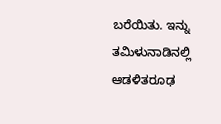ಬರೆಯಿತು. ಇನ್ನು ತಮಿಳುನಾಡಿನಲ್ಲಿ ಆಡಳಿತರೂಢ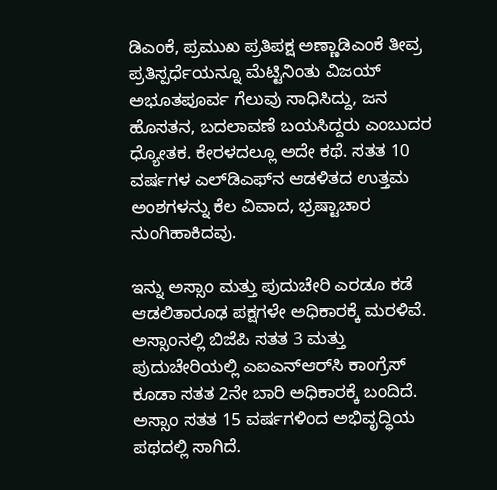ಡಿಎಂಕೆ, ಪ್ರಮುಖ ಪ್ರತಿಪಕ್ಷ ಅಣ್ಣಾಡಿಎಂಕೆ ತೀವ್ರ ಪ್ರತಿಸ್ಪರ್ಧೆಯನ್ನೂ ಮೆಟ್ಟಿನಿಂತು ವಿಜಯ್‌ ಅಭೂತಪೂರ್ವ ಗೆಲುವು ಸಾಧಿಸಿದ್ದು, ಜನ ಹೊಸತನ, ಬದಲಾವಣೆ ಬಯಸಿದ್ದರು ಎಂಬುದರ ಧ್ಯೋತಕ. ಕೇರಳದಲ್ಲೂ ಅದೇ ಕಥೆ. ಸತತ 10 ವರ್ಷಗಳ ಎಲ್‌ಡಿಎಫ್‌ನ ಆಡಳಿತದ ಉತ್ತಮ ಅಂಶಗಳನ್ನು ಕೆಲ ವಿವಾದ, ಭ್ರಷ್ಟಾಚಾರ ನುಂಗಿಹಾಕಿದವು.

ಇನ್ನು ಅಸ್ಸಾಂ ಮತ್ತು ಪುದುಚೇರಿ ಎರಡೂ ಕಡೆ ಆಡಲಿತಾರೂಢ ಪಕ್ಷಗಳೇ ಅಧಿಕಾರಕ್ಕೆ ಮರಳಿವೆ. ಅಸ್ಸಾಂನಲ್ಲಿ ಬಿಜೆಪಿ ಸತತ 3 ಮತ್ತು ಪುದುಚೇರಿಯಲ್ಲಿ ಎಐಎನ್‌ಆರ್‌ಸಿ ಕಾಂಗ್ರೆಸ್‌ ಕೂಡಾ ಸತತ 2ನೇ ಬಾರಿ ಅಧಿಕಾರಕ್ಕೆ ಬಂದಿದೆ. ಅಸ್ಸಾಂ ಸತತ 15 ವರ್ಷಗಳಿಂದ ಅಭಿವೃದ್ಧಿಯ ಪಥದಲ್ಲಿ ಸಾಗಿದೆ.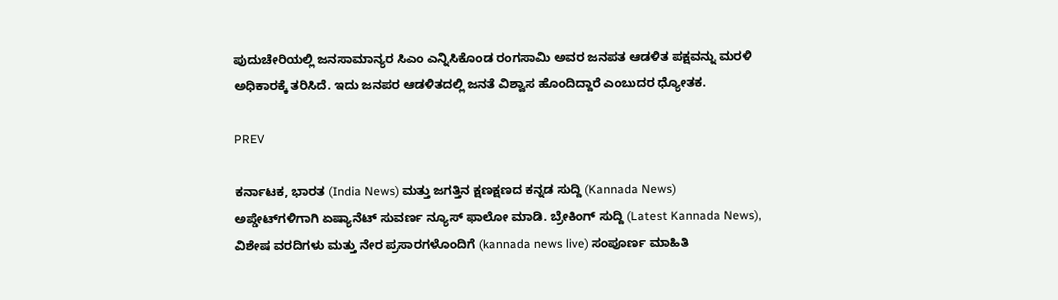ಪುದುಚೇರಿಯಲ್ಲಿ ಜನಸಾಮಾನ್ಯರ ಸಿಎಂ ಎನ್ನಿಸಿಕೊಂಡ ರಂಗಸಾಮಿ ಅವರ ಜನಪತ ಆಡಳಿತ ಪಕ್ಷವನ್ನು ಮರಳಿ ಅಧಿಕಾರಕ್ಕೆ ತರಿಸಿದೆ. ಇದು ಜನಪರ ಆಡಳಿತದಲ್ಲಿ ಜನತೆ ವಿಶ್ವಾಸ ಹೊಂದಿದ್ದಾರೆ ಎಂಬುದರ ಧ್ಯೋತಕ.

PREV

ಕರ್ನಾಟಕ, ಭಾರತ (India News) ಮತ್ತು ಜಗತ್ತಿನ ಕ್ಷಣಕ್ಷಣದ ಕನ್ನಡ ಸುದ್ದಿ (Kannada News) ಅಪ್ಡೇಟ್‌ಗಳಿಗಾಗಿ ಏಷ್ಯಾನೆಟ್ ಸುವರ್ಣ ನ್ಯೂಸ್‌ ಫಾಲೋ ಮಾಡಿ. ಬ್ರೇಕಿಂಗ್ ಸುದ್ದಿ (Latest Kannada News), ವಿಶೇಷ ವರದಿಗಳು ಮತ್ತು ನೇರ ಪ್ರಸಾರಗಳೊಂದಿಗೆ (kannada news live) ಸಂಪೂರ್ಣ ಮಾಹಿತಿ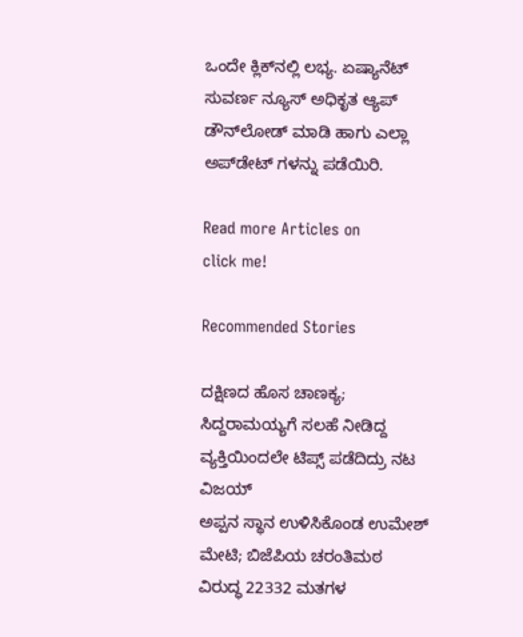ಒಂದೇ ಕ್ಲಿಕ್‌ನಲ್ಲಿ ಲಭ್ಯ. ಏಷ್ಯಾನೆಟ್ ಸುವರ್ಣ ನ್ಯೂಸ್ ಅಧಿಕೃತ ಆ್ಯಪ್ ಡೌನ್‌ಲೋಡ್ ಮಾಡಿ ಹಾಗು ಎಲ್ಲಾ ಅಪ್‌ಡೇಟ್ ಗಳನ್ನು ಪಡೆಯಿರಿ.

Read more Articles on
click me!

Recommended Stories

ದಕ್ಷಿಣದ ಹೊಸ ಚಾಣಕ್ಯ; ಸಿದ್ದರಾಮಯ್ಯಗೆ ಸಲಹೆ ನೀಡಿದ್ದ ವ್ಯಕ್ತಿಯಿಂದಲೇ ಟಿಪ್ಸ್ ಪಡೆದಿದ್ರು ನಟ ವಿಜಯ್‌
ಅಪ್ಪನ ಸ್ಥಾನ ಉಳಿಸಿಕೊಂಡ ಉಮೇಶ್‌ ಮೇಟಿ; ಬಿಜೆಪಿಯ ಚರಂತಿಮಠ ವಿರುದ್ಧ 22332 ಮತಗಳ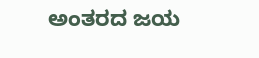ಅಂತರದ ಜಯ